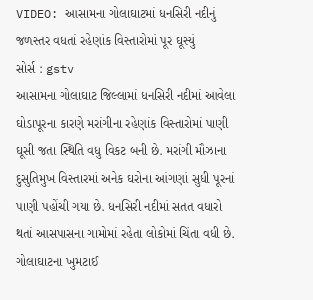VIDEO: આસામના ગોલાઘાટમાં ધનસિરી નદીનું જળસ્તર વધતાં રહેણાંક વિસ્તારોમાં પૂર ઘૂસ્યું
સોર્સ : gstv
આસામના ગોલાઘાટ જિલ્લામાં ધનસિરી નદીમાં આવેલા ઘોડાપૂરના કારણે મરાંગીના રહેણાંક વિસ્તારોમાં પાણી ઘૂસી જતા સ્થિતિ વધુ વિકટ બની છે. મરાંગી મૌઝાના દુસુતિમુખ વિસ્તારમાં અનેક ઘરોના આંગણાં સુધી પૂરનાં પાણી પહોંચી ગયા છે. ધનસિરી નદીમાં સતત વધારો થતાં આસપાસના ગામોમાં રહેતા લોકોમાં ચિંતા વધી છે. ગોલાઘાટના ખુમટાઈ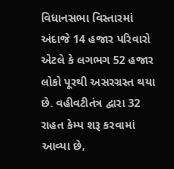વિધાનસભા વિસ્તારમાં અંદાજે 14 હજાર પરિવારો એટલે કે લગભગ 52 હજાર લોકો પૂરથી અસરગ્રસ્ત થયા છે. વહીવટીતંત્ર દ્વારા 32 રાહત કેમ્પ શરૂ કરવામાં આવ્યા છે,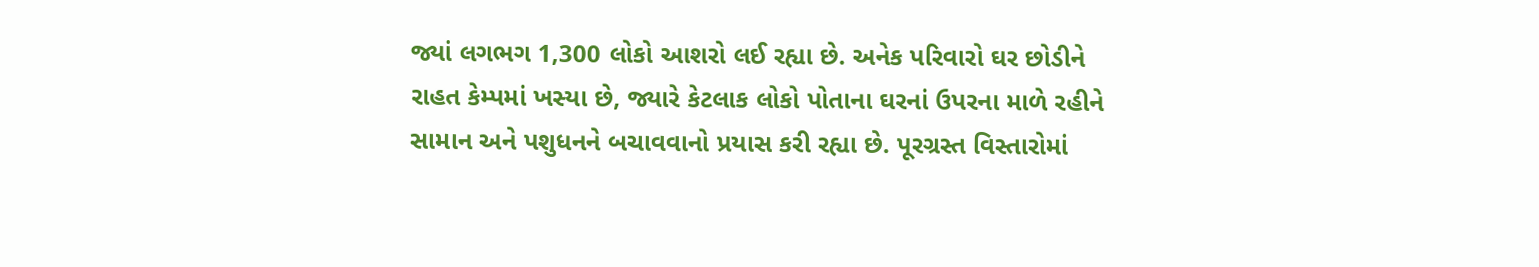જ્યાં લગભગ 1,300 લોકો આશરો લઈ રહ્યા છે. અનેક પરિવારો ઘર છોડીને રાહત કેમ્પમાં ખસ્યા છે, જ્યારે કેટલાક લોકો પોતાના ઘરનાં ઉપરના માળે રહીને સામાન અને પશુધનને બચાવવાનો પ્રયાસ કરી રહ્યા છે. પૂરગ્રસ્ત વિસ્તારોમાં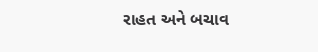રાહત અને બચાવ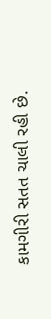કામગીરી સતત ચાલી રહી છે.